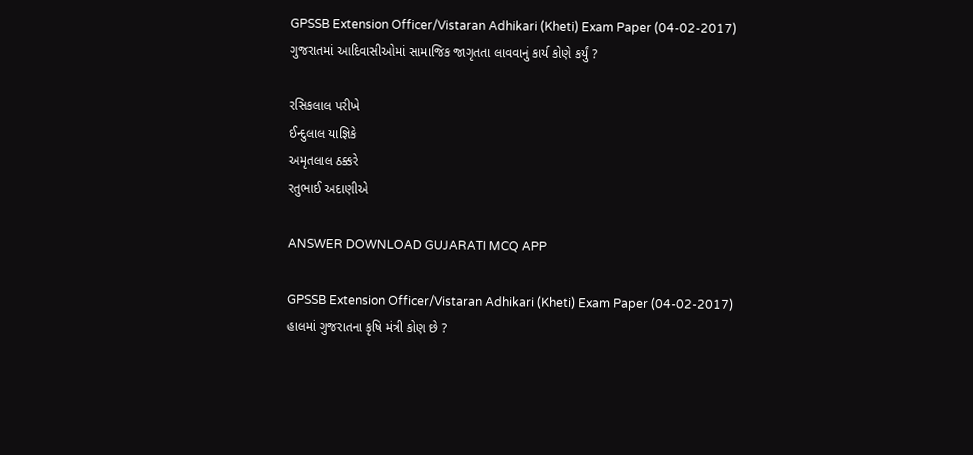GPSSB Extension Officer/Vistaran Adhikari (Kheti) Exam Paper (04-02-2017)
ગુજરાતમાં આદિવાસીઓમાં સામાજિક જાગૃતતા લાવવાનું કાર્ય કોણે કર્યું ?

રસિકલાલ પરીખે
ઈન્દુલાલ યાજ્ઞિકે
અમૃતલાલ ઠક્કરે
રતુભાઈ અદાણીએ

ANSWER DOWNLOAD GUJARATI MCQ APP

GPSSB Extension Officer/Vistaran Adhikari (Kheti) Exam Paper (04-02-2017)
હાલમાં ગુજરાતના કૃષિ મંત્રી કોણ છે ?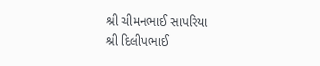શ્રી ચીમનભાઈ સાપરિયા
શ્રી દિલીપભાઈ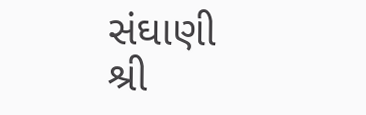સંઘાણી
શ્રી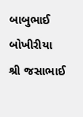બાબુભાઈ બોખીરીયા
શ્રી જસાભાઈ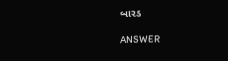બારડ

ANSWER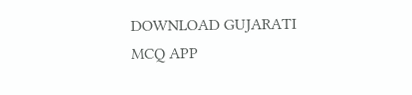DOWNLOAD GUJARATI MCQ APP